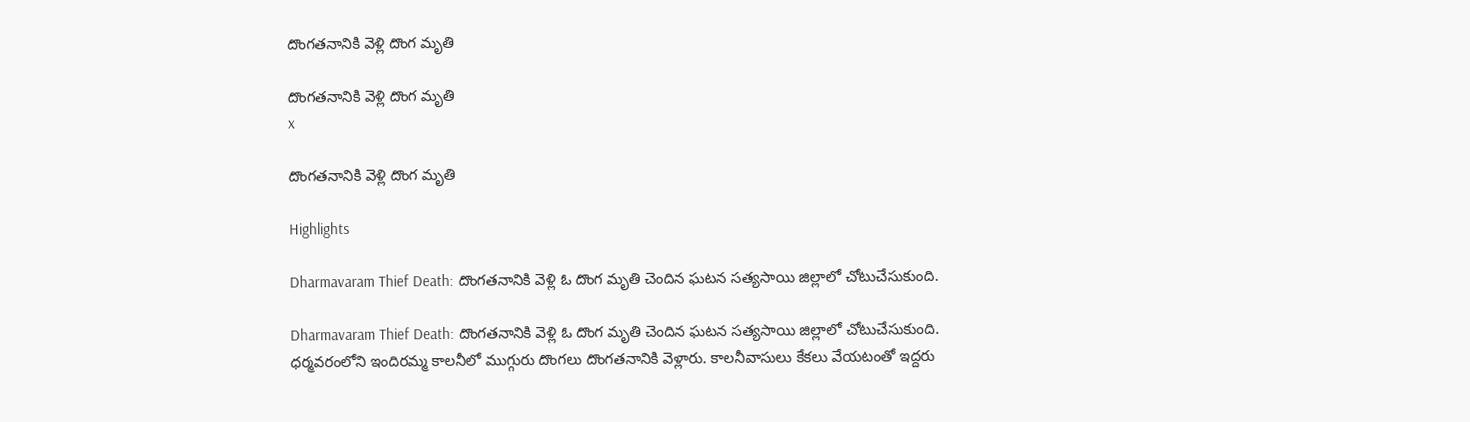దొంగతనానికి వెళ్లి దొంగ మృతి

దొంగతనానికి వెళ్లి దొంగ మృతి
x

దొంగతనానికి వెళ్లి దొంగ మృతి

Highlights

Dharmavaram Thief Death: దొంగతనానికి వెళ్లి ఓ దొంగ మృతి చెందిన ఘటన సత్యసాయి జిల్లాలో చోటుచేసుకుంది.

Dharmavaram Thief Death: దొంగతనానికి వెళ్లి ఓ దొంగ మృతి చెందిన ఘటన సత్యసాయి జిల్లాలో చోటుచేసుకుంది. ధర్మవరంలోని ఇందిరమ్మ కాలనీలో ముగ్గురు దొంగలు దొంగతనానికి వెళ్లారు. కాలనీవాసులు కేకలు వేయటంతో ఇద్దరు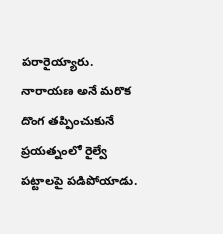పరారైయ్యారు. నారాయణ అనే మరొక దొంగ తప్పించుకునే ప్రయత్నంలో రైల్వే పట్టాలపై పడిపోయాడు.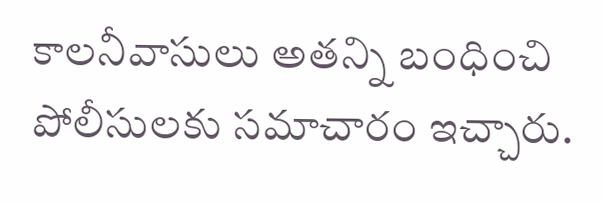కాలనీవాసులు అతన్ని బంధించి పోలీసులకు సమాచారం ఇచ్చారు.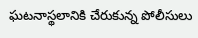ఘటనాస్థలానికి చేరుకున్న పోలీసులు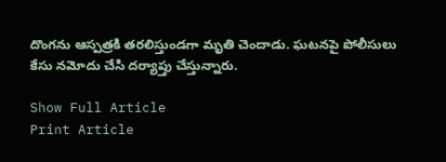దొంగను ఆస్పత్రకి తరలిస్తుండగా మృతి చెందాడు. ఘటనపై పోలీసులు కేసు నమోదు చేసి దర్యాప్తు చేస్తున్నారు.

Show Full Article
Print Article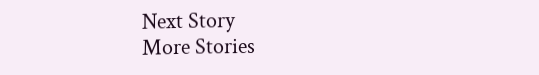Next Story
More Stories